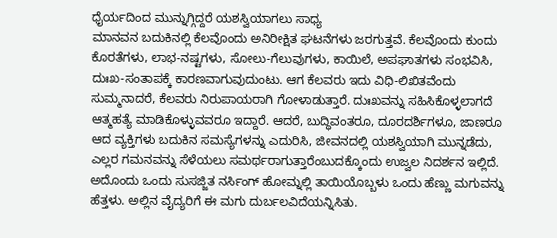ಧೈರ್ಯದಿಂದ ಮುನ್ನುಗ್ಗಿದ್ದರೆ ಯಶಸ್ವಿಯಾಗಲು ಸಾಧ್ಯ
ಮಾನವನ ಬದುಕಿನಲ್ಲಿ ಕೆಲವೊಂದು ಅನಿರೀಕ್ಷಿತ ಘಟನೆಗಳು ಜರಗುತ್ತವೆ. ಕೆಲವೊಂದು ಕುಂದು ಕೊರತೆಗಳು, ಲಾಭ-ನಷ್ಟಗಳು, ಸೋಲು-ಗೆಲುವುಗಳು, ಕಾಯಿಲೆ, ಅಪಘಾತಗಳು ಸಂಭವಿಸಿ, ದುಃಖ-ಸಂತಾಪಕ್ಕೆ ಕಾರಣವಾಗುವುದುಂಟು. ಆಗ ಕೆಲವರು ಇದು ವಿಧಿ-ಲಿಖಿತವೆಂದು ಸುಮ್ಮನಾದರೆ, ಕೆಲವರು ನಿರುಪಾಯರಾಗಿ ಗೋಳಾಡುತ್ತಾರೆ. ದುಃಖವನ್ನು ಸಹಿಸಿಕೊಳ್ಳಲಾಗದೆ ಆತ್ಮಹತ್ಯೆ ಮಾಡಿಕೊಳ್ಳುವವರೂ ಇದ್ದಾರೆ. ಆದರೆ, ಬುದ್ಧಿವಂತರೂ, ದೂರದರ್ಶಿಗಳೂ, ಜಾಣರೂ ಆದ ವ್ಯಕ್ತಿಗಳು ಬದುಕಿನ ಸಮಸ್ಯೆಗಳನ್ನು ಎದುರಿಸಿ, ಜೀವನದಲ್ಲಿ ಯಶಸ್ವಿಯಾಗಿ ಮುನ್ನಡೆದು, ಎಲ್ಲರ ಗಮನವನ್ನು ಸೆಳೆಯಲು ಸಮರ್ಥರಾಗುತ್ತಾರೆಂಬುದಕ್ಕೊಂದು ಉಜ್ವಲ ನಿದರ್ಶನ ಇಲ್ಲಿದೆ.
ಅದೊಂದು ಒಂದು ಸುಸಜ್ಜಿತ ನರ್ಸಿಂಗ್ ಹೋಮ್ನಲ್ಲಿ ತಾಯಿಯೊಬ್ಬಳು ಒಂದು ಹೆಣ್ಣು ಮಗುವನ್ನು ಹೆತ್ತಳು. ಅಲ್ಲಿನ ವೈದ್ಯರಿಗೆ ಈ ಮಗು ದುರ್ಬಲವಿದೆಯನ್ನಿಸಿತು.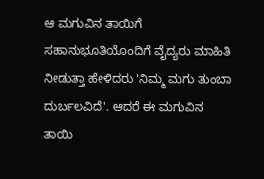ಆ ಮಗುವಿನ ತಾಯಿಗೆ ಸಹಾನುಭೂತಿಯೊಂದಿಗೆ ವೈದ್ಯರು ಮಾಹಿತಿ ನೀಡುತ್ತಾ ಹೇಳಿದರು 'ನಿಮ್ಮ ಮಗು ತುಂಬಾ ದುರ್ಬಲವಿದೆ'. ಆದರೆ ಈ ಮಗುವಿನ ತಾಯಿ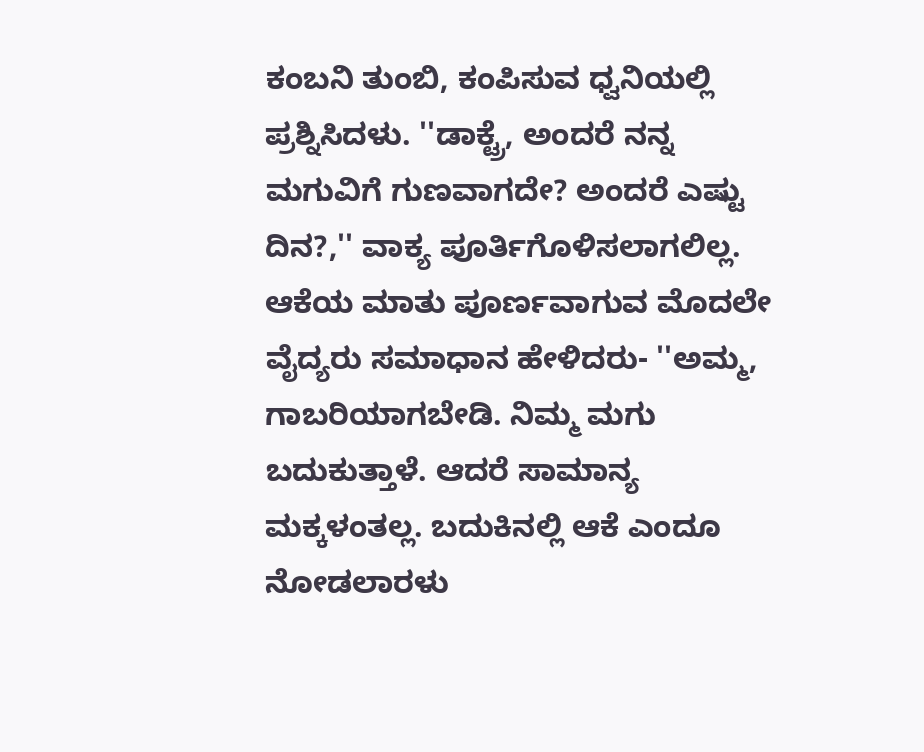ಕಂಬನಿ ತುಂಬಿ, ಕಂಪಿಸುವ ಧ್ವನಿಯಲ್ಲಿ ಪ್ರಶ್ನಿಸಿದಳು. ''ಡಾಕ್ಟ್ರೆ, ಅಂದರೆ ನನ್ನ ಮಗುವಿಗೆ ಗುಣವಾಗದೇ? ಅಂದರೆ ಎಷ್ಟು ದಿನ?,'' ವಾಕ್ಯ ಪೂರ್ತಿಗೊಳಿಸಲಾಗಲಿಲ್ಲ.
ಆಕೆಯ ಮಾತು ಪೂರ್ಣವಾಗುವ ಮೊದಲೇ ವೈದ್ಯರು ಸಮಾಧಾನ ಹೇಳಿದರು- ''ಅಮ್ಮ, ಗಾಬರಿಯಾಗಬೇಡಿ. ನಿಮ್ಮ ಮಗು ಬದುಕುತ್ತಾಳೆ. ಆದರೆ ಸಾಮಾನ್ಯ ಮಕ್ಕಳಂತಲ್ಲ. ಬದುಕಿನಲ್ಲಿ ಆಕೆ ಎಂದೂ ನೋಡಲಾರಳು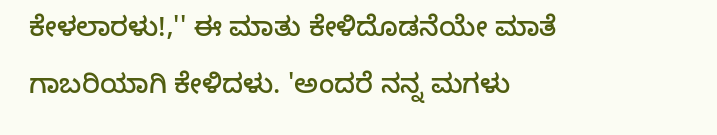ಕೇಳಲಾರಳು!,'' ಈ ಮಾತು ಕೇಳಿದೊಡನೆಯೇ ಮಾತೆ ಗಾಬರಿಯಾಗಿ ಕೇಳಿದಳು. 'ಅಂದರೆ ನನ್ನ ಮಗಳು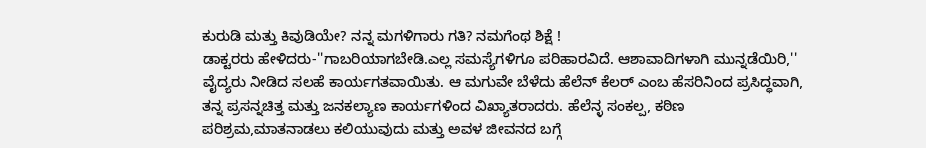ಕುರುಡಿ ಮತ್ತು ಕಿವುಡಿಯೇ? ನನ್ನ ಮಗಳಿಗಾರು ಗತಿ? ನಮಗೆಂಥ ಶಿಕ್ಷೆ !
ಡಾಕ್ಟರರು ಹೇಳಿದರು-''ಗಾಬರಿಯಾಗಬೇಡಿ.ಎಲ್ಲ ಸಮಸ್ಯೆಗಳಿಗೂ ಪರಿಹಾರವಿದೆ. ಆಶಾವಾದಿಗಳಾಗಿ ಮುನ್ನಡೆಯಿರಿ,''
ವೈದ್ಯರು ನೀಡಿದ ಸಲಹೆ ಕಾರ್ಯಗತವಾಯಿತು. ಆ ಮಗುವೇ ಬೆಳೆದು ಹೆಲೆನ್ ಕೆಲರ್ ಎಂಬ ಹೆಸರಿನಿಂದ ಪ್ರಸಿದ್ಧವಾಗಿ, ತನ್ನ ಪ್ರಸನ್ನಚಿತ್ತ ಮತ್ತು ಜನಕಲ್ಯಾಣ ಕಾರ್ಯಗಳಿಂದ ವಿಖ್ಯಾತರಾದರು. ಹೆಲೆನ್ಳ ಸಂಕಲ್ಪ, ಕಠಿಣ ಪರಿಶ್ರಮ,ಮಾತನಾಡಲು ಕಲಿಯುವುದು ಮತ್ತು ಅವಳ ಜೀವನದ ಬಗ್ಗೆ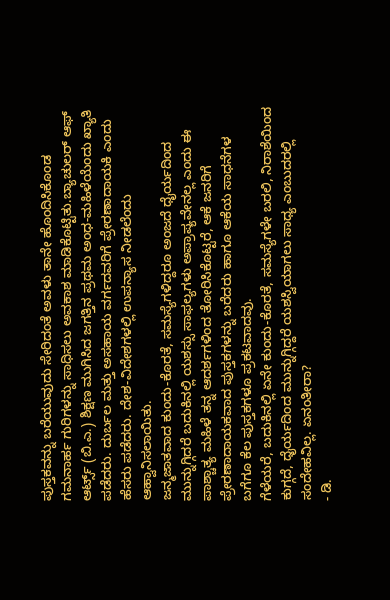ಪುಸ್ತಕವನ್ನು ಬರೆಯುವುದು ಸೇರಿದಂತೆ ಅವಳು ತಾನೇ ಹೊಂದಿಸಿಕೊಂಡ ಗಮನಾರ್ಹ ಗುರಿಗಳನ್ನು ಸಾಧಿಸಲು ಅವಕಾಶ ಮಾಡಿಕೊಟ್ಟಿತು.ಬ್ಯಾಚುಲರ್ ಆಫ್ ಆರ್ಟ್ಸ್ (ಬಿ.ಎ.) ಶಿಕ್ಷಣ ಮುಗಿಸಿದ ಜಗತ್ತಿನ ಪ್ರಥಮ ಅಂಧ-ಮಹಿಳೆಯೆಂದು ಖ್ಯಾತಿ ಪಡೆದರು. ದುರ್ಬಲ ಮತ್ತು ಅಸಹಾಯ ವರ್ಗದವರಿಗೆ ಪ್ರೇರಣಾದಾಯಕಿ ಎಂದು ಹೆಸರು ಪಡೆದರು. ದೇಶ-ವಿದೇಶಗಳಲ್ಲಿ ಉಪನ್ಯಾಸ ನೀಡಲೆಂದು ಆಹ್ವಾನಿಸಲಾಯಿತು.
ಜನ್ಮಜಾತವಾದ ಕುಂದು-ಕೊರತೆ, ಸಮಸ್ಯೆಗಳಿದ್ದರೂ ಅಂಜದೆ ಧೈರ್ಯದಿಂದ ಮುನ್ನುಗ್ಗಿದರೆ ಬದುಕಿನಲ್ಲಿ ಯಶಸ್ಸು ಸಾಫಲ್ಯಗಳು ಅಪ್ರಾಪ್ಯವೇನಲ್ಲ ಎಂದು ಈ ಪಾಶ್ಚಾತ್ಯ ಮಹಿಳೆ ತನ್ನ ಆದರ್ಶಗಳಿಂದ ತೋರಿಸಿಕೊಟ್ಟರೆ, ಆಕೆ ಜನರಿಗೆ ಪ್ರೇರಣಾದಾಯಕವಾದ ಪುಸ್ತಕಗಳನ್ನು ಬರೆದರು ಹಾಗೂ ಆಕೆಯ ಸಾಧನೆಗಳ ಬಗೆಗೂ ಕೆಲ ಪುಸ್ತಕಗಳೂ ಪ್ರಕಟವಾದವು.
ಗೆಳೆಯರೆ, ಬದುಕಿನಲ್ಲಿ ಏನೇ ಕುಂದು-ಕೊರತೆ, ಸಮಸ್ಯೆಗಳೇ ಬರಲಿ, ನಿರಾಶೆಯಿಂದ ಕುಗ್ಗದೆ, ಧೈರ್ಯದಿಂದ ಮುನ್ನುಗ್ಗಿದ್ದರೆ ಯಶಸ್ವಿಯಾಗಲು ಸಾಧ್ಯ ಎಂಬುದರಲ್ಲಿ ಸಂದೇಹವಿಲ್ಲ. ಏನಂತೀರಾ?
- ಡಿ.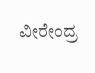ವೀರೇಂದ್ರ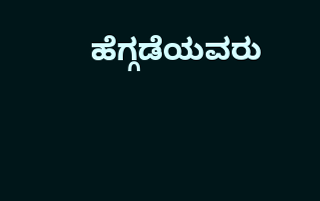ಹೆಗ್ಗಡೆಯವರು